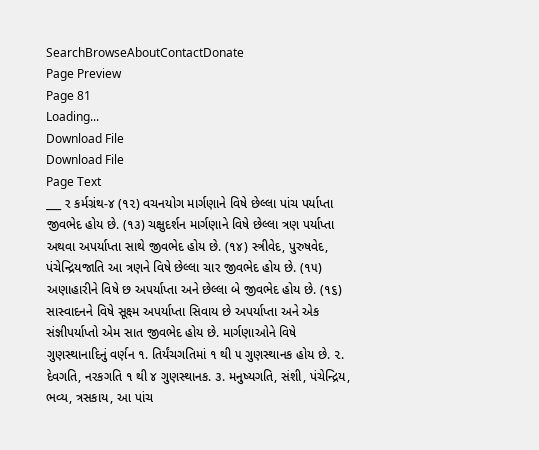SearchBrowseAboutContactDonate
Page Preview
Page 81
Loading...
Download File
Download File
Page Text
___ ર કર્મગ્રંથ-૪ (૧૨) વચનયોગ માર્ગણાને વિષે છેલ્લા પાંચ પર્યાપ્તા જીવભેદ હોય છે. (૧૩) ચક્ષુદર્શન માર્ગણાને વિષે છેલ્લા ત્રણ પર્યાપ્તા અથવા અપર્યાપ્તા સાથે જીવભેદ હોય છે. (૧૪) સ્ત્રીવેદ, પુરુષવેદ, પંચેન્દ્રિયજાતિ આ ત્રણને વિષે છેલ્લા ચાર જીવભેદ હોય છે. (૧૫) અણાહારીને વિષે છ અપર્યાપ્તા અને છેલ્લા બે જીવભેદ હોય છે. (૧૬) સાસ્વાદનને વિષે સૂક્ષ્મ અપર્યાપ્તા સિવાય છે અપર્યાપ્તા અને એક સંજ્ઞીપર્યાપ્તો એમ સાત જીવભેદ હોય છે. માર્ગણાઓને વિષે ગુણસ્થાનાદિનું વર્ણન ૧. તિર્યંચગતિમાં ૧ થી ૫ ગુણસ્થાનક હોય છે. ૨. દેવગતિ, નરકગતિ ૧ થી ૪ ગુણસ્થાનક. ૩. મનુષ્યગતિ, સંશી, પંચેન્દ્રિય, ભવ્ય, ત્રસકાય, આ પાંચ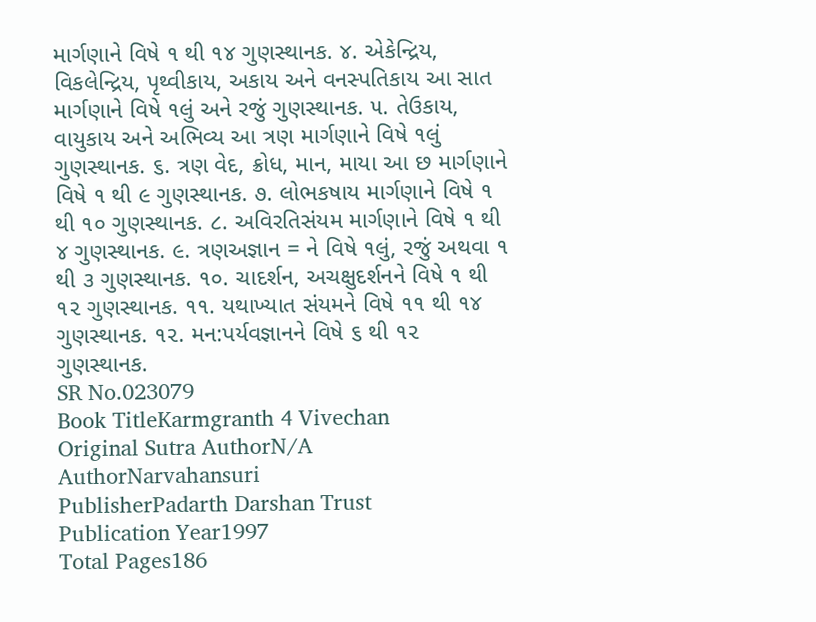માર્ગણાને વિષે ૧ થી ૧૪ ગુણસ્થાનક. ૪. એકેન્દ્રિય, વિકલેન્દ્રિય, પૃથ્વીકાય, અકાય અને વનસ્પતિકાય આ સાત માર્ગણાને વિષે ૧લું અને રજું ગુણસ્થાનક. ૫. તેઉકાય, વાયુકાય અને અભિવ્ય આ ત્રણ માર્ગણાને વિષે ૧લું ગુણસ્થાનક. ૬. ત્રણ વેદ, ક્રોધ, માન, માયા આ છ માર્ગણાને વિષે ૧ થી ૯ ગુણસ્થાનક. ૭. લોભકષાય માર્ગણાને વિષે ૧ થી ૧૦ ગુણસ્થાનક. ૮. અવિરતિસંયમ માર્ગણાને વિષે ૧ થી ૪ ગુણસ્થાનક. ૯. ત્રણઅજ્ઞાન = ને વિષે ૧લું, રજું અથવા ૧ થી ૩ ગુણસ્થાનક. ૧૦. ચાદર્શન, અચક્ષુદર્શનને વિષે ૧ થી ૧૨ ગુણસ્થાનક. ૧૧. યથાખ્યાત સંયમને વિષે ૧૧ થી ૧૪ ગુણસ્થાનક. ૧૨. મન:પર્યવજ્ઞાનને વિષે ૬ થી ૧૨ ગુણસ્થાનક.
SR No.023079
Book TitleKarmgranth 4 Vivechan
Original Sutra AuthorN/A
AuthorNarvahansuri
PublisherPadarth Darshan Trust
Publication Year1997
Total Pages186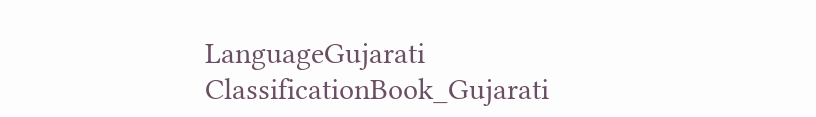LanguageGujarati
ClassificationBook_Gujarati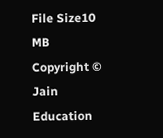File Size10 MB
Copyright © Jain Education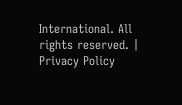International. All rights reserved. | Privacy Policy